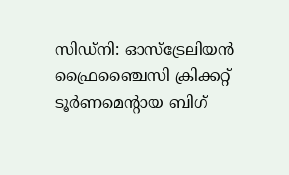സിഡ്നി: ഓസ്ട്രേലിയൻ ഫ്രൈഞ്ചൈസി ക്രിക്കറ്റ് ടൂർണമെന്റായ ബിഗ്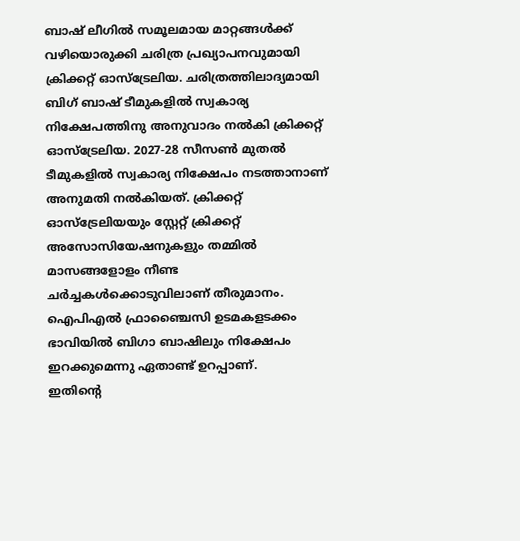ബാഷ് ലീഗിൽ സമൂലമായ മാറ്റങ്ങൾക്ക് വഴിയൊരുക്കി ചരിത്ര പ്രഖ്യാപനവുമായി ക്രിക്കറ്റ് ഓസ്ട്രേലിയ. ചരിത്രത്തിലാദ്യമായി ബിഗ് ബാഷ് ടീമുകളിൽ സ്വകാര്യ നിക്ഷേപത്തിനു അനുവാദം നൽകി ക്രിക്കറ്റ് ഓസ്ട്രേലിയ. 2027-28 സീസൺ മുതൽ ടീമുകളിൽ സ്വകാര്യ നിക്ഷേപം നടത്താനാണ് അനുമതി നൽകിയത്. ക്രിക്കറ്റ് ഓസ്ട്രേലിയയും സ്റ്റേറ്റ് ക്രിക്കറ്റ് അസോസിയേഷനുകളും തമ്മിൽ മാസങ്ങളോളം നീണ്ട ചർച്ചകൾക്കൊടുവിലാണ് തീരുമാനം. ഐപിഎൽ ഫ്രാഞ്ചൈസി ഉടമകളടക്കം ഭാവിയിൽ ബിഗാ ബാഷിലും നിക്ഷേപം ഇറക്കുമെന്നു ഏതാണ്ട് ഉറപ്പാണ്.
ഇതിന്റെ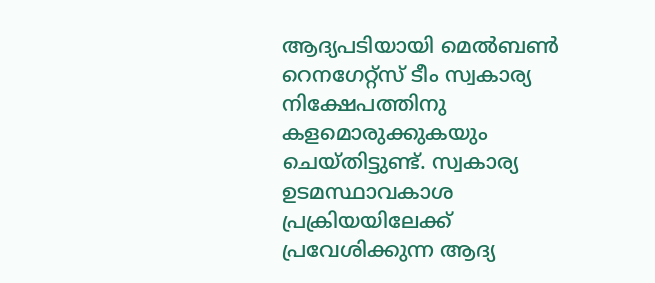ആദ്യപടിയായി മെൽബൺ റെനഗേറ്റ്സ് ടീം സ്വകാര്യ നിക്ഷേപത്തിനു കളമൊരുക്കുകയും ചെയ്തിട്ടുണ്ട്. സ്വകാര്യ ഉടമസ്ഥാവകാശ പ്രക്രിയയിലേക്ക് പ്രവേശിക്കുന്ന ആദ്യ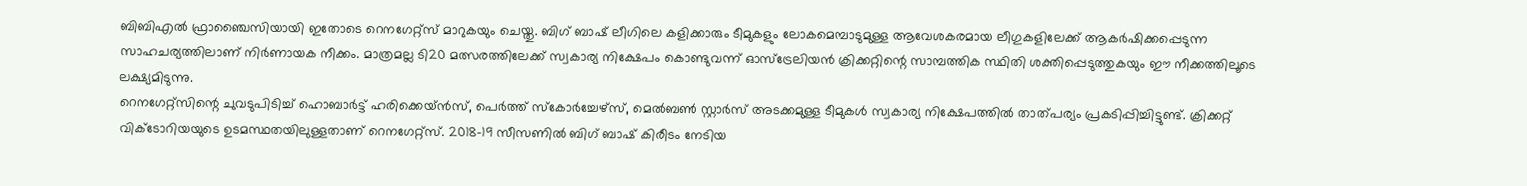ബിബിഎൽ ഫ്രാഞ്ചൈസിയായി ഇതോടെ റെനഗേറ്റ്സ് മാറുകയും ചെയ്തു. ബിഗ് ബാഷ് ലീഗിലെ കളിക്കാരും ടീമുകളും ലോകമെമ്പാടുമുള്ള ആവേശകരമായ ലീഗുകളിലേക്ക് ആകർഷിക്കപ്പെടുന്ന സാഹചര്യത്തിലാണ് നിർണായക നീക്കം. മാത്രമല്ല ടി20 മത്സരത്തിലേക്ക് സ്വകാര്യ നിക്ഷേപം കൊണ്ടുവന്ന് ഓസ്ട്രേലിയൻ ക്രിക്കറ്റിന്റെ സാമ്പത്തിക സ്ഥിതി ശക്തിപ്പെടുത്തുകയും ഈ നീക്കത്തിലൂടെ ലക്ഷ്യമിടുന്നു.
റെനഗേറ്റ്സിന്റെ ചുവടുപിടിച്ച് ഹൊബാർട്ട് ഹരിക്കെയ്ൻസ്, പെർത്ത് സ്കോർച്ചേഴ്സ്, മെൽബൺ സ്റ്റാർസ് അടക്കമുള്ള ടീമുകൾ സ്വകാര്യ നിക്ഷേപത്തിൽ താത്പര്യം പ്രകടിപ്പിച്ചിട്ടുണ്ട്. ക്രിക്കറ്റ് വിക്ടോറിയയുടെ ഉടമസ്ഥതയിലുള്ളതാണ് റെനഗേറ്റ്സ്. 2018-19 സീസണിൽ ബിഗ് ബാഷ് കിരീടം നേടിയ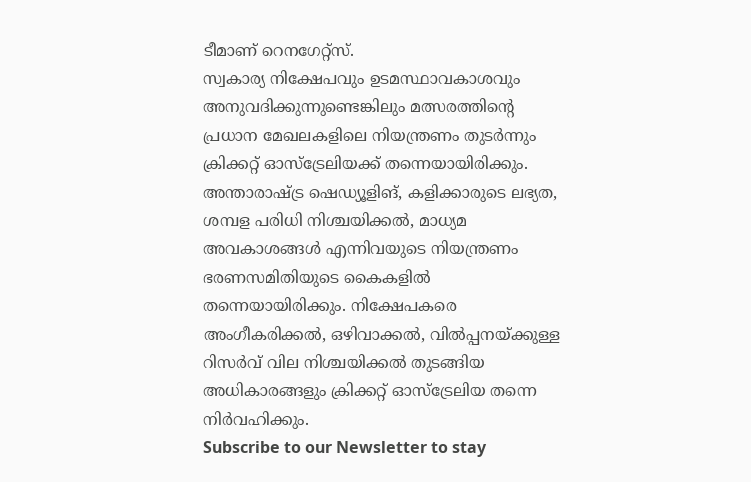ടീമാണ് റെനഗേറ്റ്സ്.
സ്വകാര്യ നിക്ഷേപവും ഉടമസ്ഥാവകാശവും അനുവദിക്കുന്നുണ്ടെങ്കിലും മത്സരത്തിന്റെ പ്രധാന മേഖലകളിലെ നിയന്ത്രണം തുടർന്നും ക്രിക്കറ്റ് ഓസ്ട്രേലിയക്ക് തന്നെയായിരിക്കും. അന്താരാഷ്ട്ര ഷെഡ്യൂളിങ്, കളിക്കാരുടെ ലഭ്യത, ശമ്പള പരിധി നിശ്ചയിക്കൽ, മാധ്യമ അവകാശങ്ങൾ എന്നിവയുടെ നിയന്ത്രണം ഭരണസമിതിയുടെ കൈകളിൽ തന്നെയായിരിക്കും. നിക്ഷേപകരെ അംഗീകരിക്കൽ, ഒഴിവാക്കൽ, വിൽപ്പനയ്ക്കുള്ള റിസർവ് വില നിശ്ചയിക്കൽ തുടങ്ങിയ അധികാരങ്ങളും ക്രിക്കറ്റ് ഓസ്ട്രേലിയ തന്നെ നിർവഹിക്കും.
Subscribe to our Newsletter to stay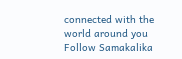connected with the world around you
Follow Samakalika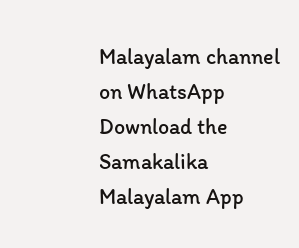Malayalam channel on WhatsApp
Download the Samakalika Malayalam App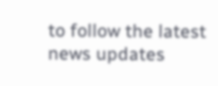to follow the latest news updates